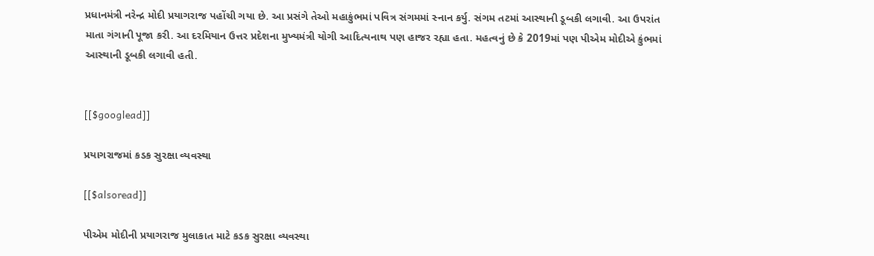પ્રધાનમંત્રી નરેન્દ્ર મોદી પ્રયાગરાજ પહોંચી ગયા છે. આ પ્રસંગે તેઓ મહાકુંભમાં પવિત્ર સંગમમાં સ્નાન કર્યુ. સંગમ તટમાં આસ્થાની ડૂબકી લગાવી. આ ઉપરાંત માતા ગંગાની પૂજા કરી. આ દરમિયાન ઉત્તર પ્રદેશના મુખ્યમંત્રી યોગી આદિત્યનાથ પણ હાજર રહ્યા હતા. મહત્વનું છે કે 2019માં પણ પીએમ મોદીએ કુંભમાં આસ્થાની ડૂબકી લગાવી હતી.


[[$googlead]]

પ્રયાગરાજમાં કડક સુરક્ષા વ્યવસ્થા

[[$alsoread]]

પીએમ મોદીની પ્રયાગરાજ મુલાકાત માટે કડક સુરક્ષા વ્યવસ્થા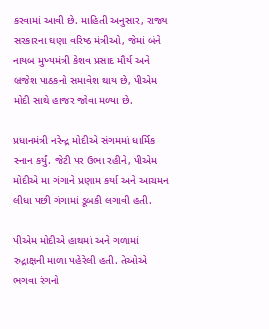કરવામાં આવી છે. માહિતી અનુસાર, રાજ્ય સરકારના ઘણા વરિષ્ઠ મંત્રીઓ, જેમાં બંને નાયબ મુખ્યમંત્રી કેશવ પ્રસાદ મૌર્ય અને બ્રજેશ પાઠકનો સમાવેશ થાય છે, પીએમ મોદી સાથે હાજર જોવા મળ્યા છે.

પ્રધાનમંત્રી નરેન્દ્ર મોદીએ સંગમમાં ધાર્મિક સ્નાન કર્યું. જેટી પર ઉભા રહીને, પીએમ મોદીએ મા ગંગાને પ્રણામ કર્યા અને આચમન લીધા પછી ગંગામાં ડૂબકી લગાવી હતી.

પીએમ મોદીએ હાથમાં અને ગળામાં રુદ્રાક્ષની માળા પહેરેલી હતી. તેઓએ ભગવા રંગનો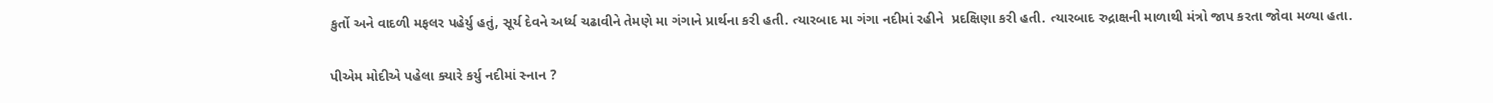કુર્તો અને વાદળી મફલર પહેર્યુ હતું, સૂર્ય દેવને અર્ધ્ય ચઢાવીને તેમણે મા ગંગાને પ્રાર્થના કરી હતી. ત્યારબાદ મા ગંગા નદીમાં રહીને  પ્રદક્ષિણા કરી હતી. ત્યારબાદ રુદ્રાક્ષની માળાથી મંત્રો જાપ કરતા જોવા મળ્યા હતા.

પીએમ મોદીએ પહેલા ક્યારે કર્યુ નદીમાં સ્નાન ?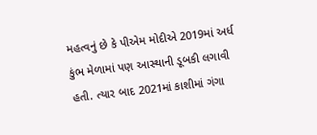મહત્વનું છે કે પીએમ મોદીએ 2019માં અર્ધ કુંભ મેળામાં પણ આસ્થાની ડૂબકી લગાવી હતી. ત્યાર બાદ 2021માં કાશીમાં ગંગા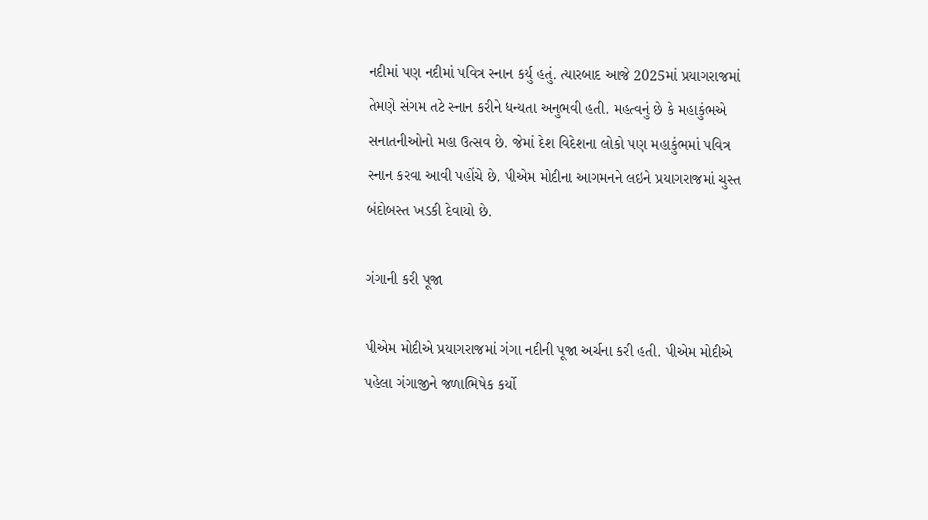નદીમાં પણ નદીમાં પવિત્ર સ્નાન કર્યુ હતું. ત્યારબાદ આજે 2025માં પ્રયાગરાજમાં તેમણે સંગમ તટે સ્નાન કરીને ધન્યતા અનુભવી હતી. મહત્વનું છે કે મહાકુંભએ સનાતનીઓનો મહા ઉત્સવ છે. જેમાં દેશ વિદેશના લોકો પણ મહાકુંભમાં પવિત્ર સ્નાન કરવા આવી પહોંચે છે. પીએમ મોદીના આગમનને લઇને પ્રયાગરાજમાં ચુસ્ત બંદોબસ્ત ખડકી દેવાયો છે.

ગંગાની કરી પૂજા

પીએમ મોદીએ પ્રયાગરાજમાં ગંગા નદીની પૂજા અર્ચના કરી હતી. પીએમ મોદીએ પહેલા ગંગાજીને જળાભિષેક કર્યો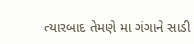ત્યારબાદ તેમણે મા ગંગાને સાડી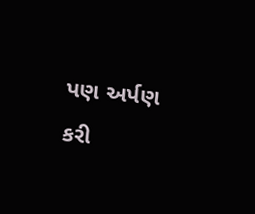પણ અર્પણ કરી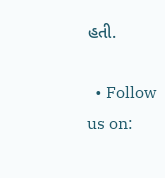હતી.

  • Follow us on: